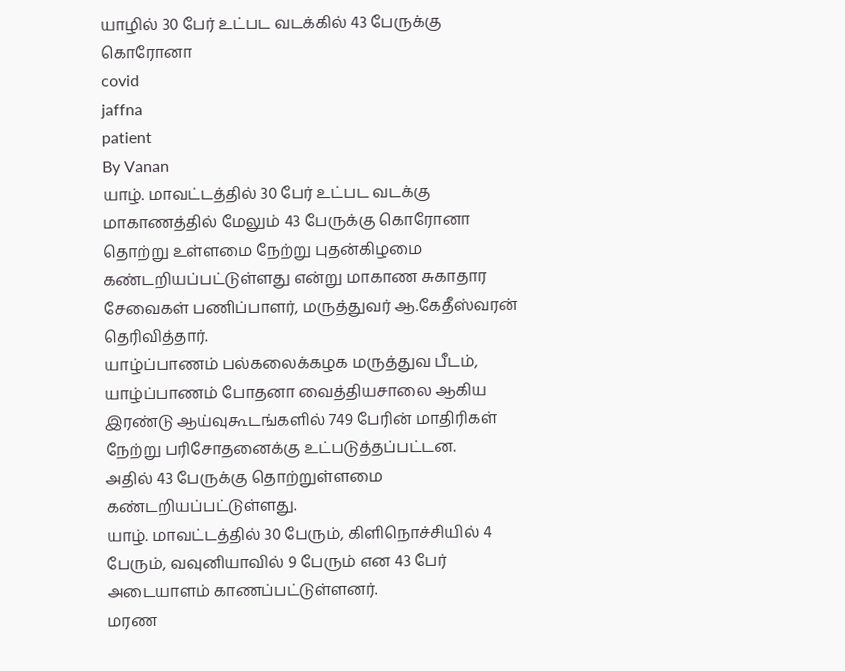யாழில் 30 பேர் உட்பட வடக்கில் 43 பேருக்கு கொரோனா
covid
jaffna
patient
By Vanan
யாழ். மாவட்டத்தில் 30 பேர் உட்பட வடக்கு மாகாணத்தில் மேலும் 43 பேருக்கு கொரோனா தொற்று உள்ளமை நேற்று புதன்கிழமை கண்டறியப்பட்டுள்ளது என்று மாகாண சுகாதார சேவைகள் பணிப்பாளர், மருத்துவர் ஆ.கேதீஸ்வரன் தெரிவித்தார்.
யாழ்ப்பாணம் பல்கலைக்கழக மருத்துவ பீடம், யாழ்ப்பாணம் போதனா வைத்தியசாலை ஆகிய இரண்டு ஆய்வுகூடங்களில் 749 பேரின் மாதிரிகள் நேற்று பரிசோதனைக்கு உட்படுத்தப்பட்டன.
அதில் 43 பேருக்கு தொற்றுள்ளமை கண்டறியப்பட்டுள்ளது.
யாழ். மாவட்டத்தில் 30 பேரும், கிளிநொச்சியில் 4 பேரும், வவுனியாவில் 9 பேரும் என 43 பேர் அடையாளம் காணப்பட்டுள்ளனர்.
மரண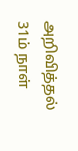அறிவித்தல்
31ம் நாள்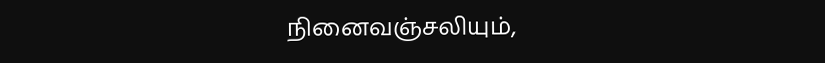நினைவஞ்சலியும்,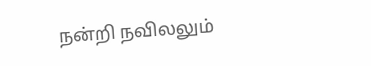நன்றி நவிலலும்